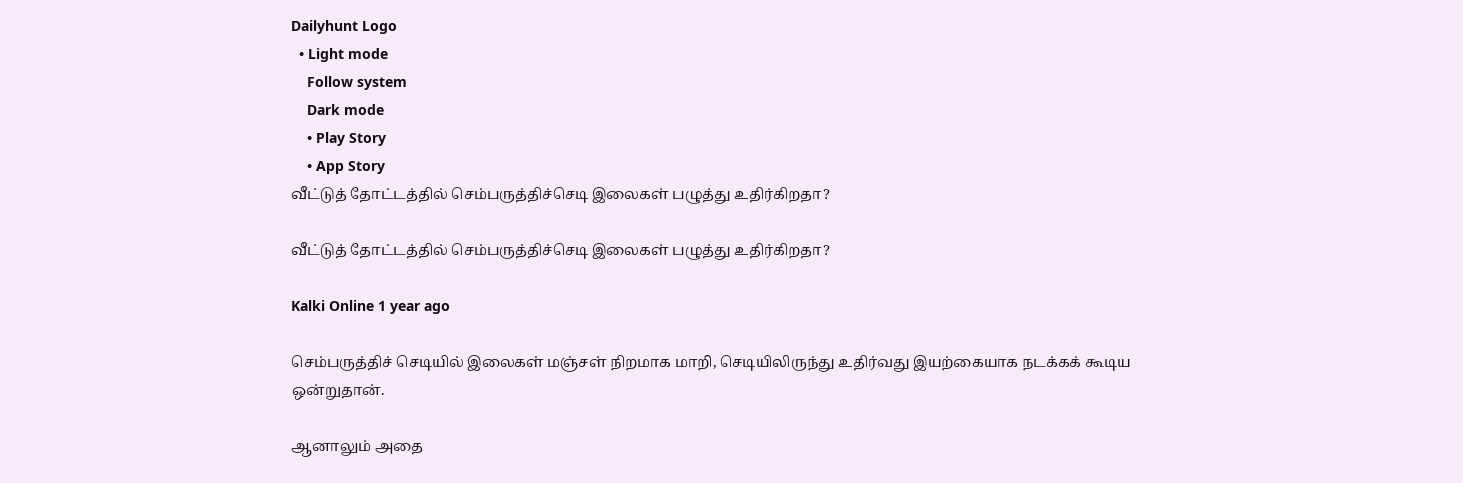Dailyhunt Logo
  • Light mode
    Follow system
    Dark mode
    • Play Story
    • App Story
வீட்டுத் தோட்டத்தில் செம்பருத்திச்செடி இலைகள் பழுத்து உதிர்கிறதா?

வீட்டுத் தோட்டத்தில் செம்பருத்திச்செடி இலைகள் பழுத்து உதிர்கிறதா?

Kalki Online 1 year ago

செம்பருத்திச் செடியில் இலைகள் மஞ்சள் நிறமாக மாறி, செடியிலிருந்து உதிர்வது இயற்கையாக நடக்கக் கூடிய ஒன்றுதான்.

ஆனாலும் அதை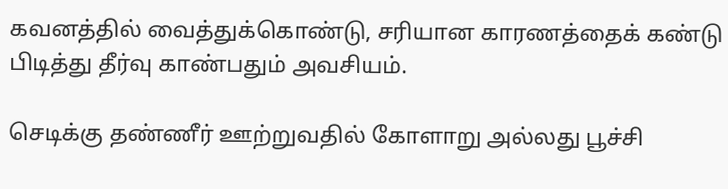கவனத்தில் வைத்துக்கொண்டு, சரியான காரணத்தைக் கண்டு பிடித்து தீர்வு காண்பதும் அவசியம்.

செடிக்கு தண்ணீர் ஊற்றுவதில் கோளாறு அல்லது பூச்சி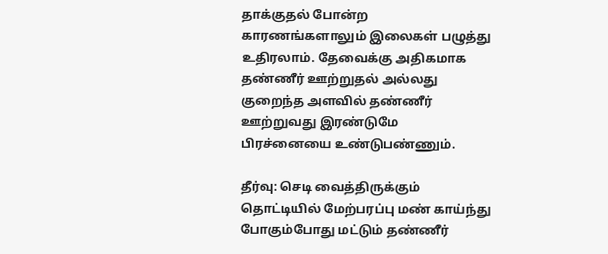தாக்குதல் போன்ற காரணங்களாலும் இலைகள் பழுத்து உதிரலாம். தேவைக்கு அதிகமாக தண்ணீர் ஊற்றுதல் அல்லது குறைந்த அளவில் தண்ணீர் ஊற்றுவது இரண்டுமே பிரச்னையை உண்டுபண்ணும்.

தீர்வு: செடி வைத்திருக்கும் தொட்டியில் மேற்பரப்பு மண் காய்ந்து போகும்போது மட்டும் தண்ணீர்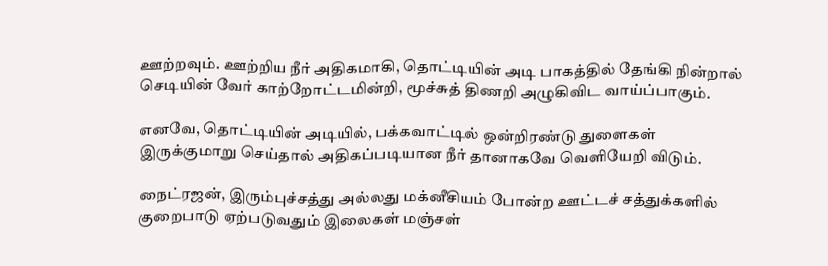ஊற்றவும். ஊற்றிய நீர் அதிகமாகி, தொட்டியின் அடி பாகத்தில் தேங்கி நின்றால் செடியின் வேர் காற்றோட்டமின்றி, மூச்சுத் திணறி அழுகிவிட வாய்ப்பாகும்.

எனவே, தொட்டியின் அடியில், பக்கவாட்டில் ஒன்றிரண்டு துளைகள் இருக்குமாறு செய்தால் அதிகப்படியான நீர் தானாகவே வெளியேறி விடும்.

நைட்ரஜன், இரும்புச்சத்து அல்லது மக்னீசியம் போன்ற ஊட்டச் சத்துக்களில் குறைபாடு ஏற்படுவதும் இலைகள் மஞ்சள்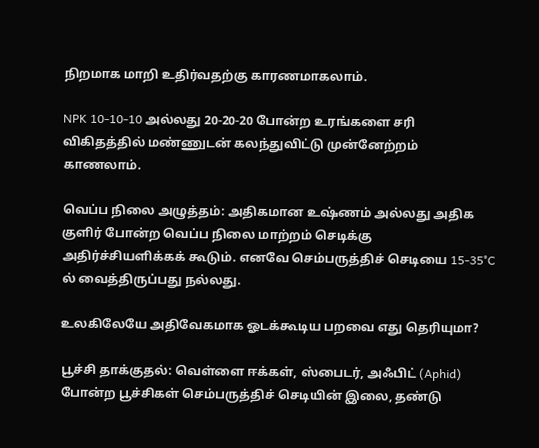நிறமாக மாறி உதிர்வதற்கு காரணமாகலாம்.

NPK 10-10-10 அல்லது 20-20-20 போன்ற உரங்களை சரி விகிதத்தில் மண்ணுடன் கலந்துவிட்டு முன்னேற்றம் காணலாம்.

வெப்ப நிலை அழுத்தம்: அதிகமான உஷ்ணம் அல்லது அதிக குளிர் போன்ற வெப்ப நிலை மாற்றம் செடிக்கு அதிர்ச்சியளிக்கக் கூடும். எனவே செம்பருத்திச் செடியை 15-35°C ல் வைத்திருப்பது நல்லது.

உலகிலேயே அதிவேகமாக ஓடக்கூடிய பறவை எது தெரியுமா?

பூச்சி தாக்குதல்: வெள்ளை ஈக்கள், ஸ்பைடர், அஃபிட் (Aphid) போன்ற பூச்சிகள் செம்பருத்திச் செடியின் இலை, தண்டு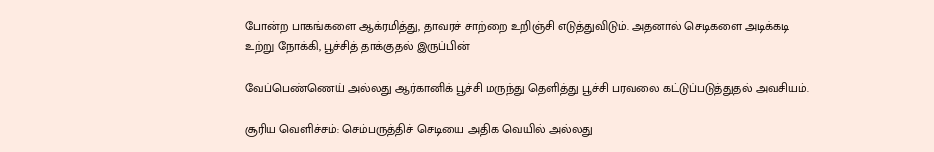போன்ற பாகங்களை ஆக்ரமித்து, தாவரச் சாற்றை உறிஞ்சி எடுத்துவிடும். அதனால் செடிகளை அடிக்கடி உற்று நோக்கி, பூச்சித் தாக்குதல் இருப்பின்

வேப்பெண்ணெய் அல்லது ஆர்கானிக் பூச்சி மருந்து தெளித்து பூச்சி பரவலை கட்டுப்படுத்துதல் அவசியம்.

சூரிய வெளிச்சம்: செம்பருத்திச் செடியை அதிக வெயில் அல்லது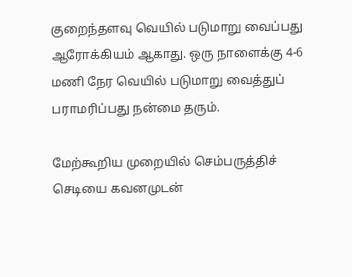குறைந்தளவு வெயில் படுமாறு வைப்பது ஆரோக்கியம் ஆகாது. ஒரு நாளைக்கு 4-6 மணி நேர வெயில் படுமாறு வைத்துப் பராமரிப்பது நன்மை தரும்.

மேற்கூறிய முறையில் செம்பருத்திச் செடியை கவனமுடன்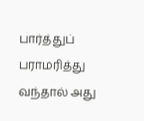பார்த்துப் பராமரித்து வந்தால் அது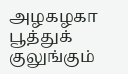அழகழகா பூத்துக் குலுங்கும்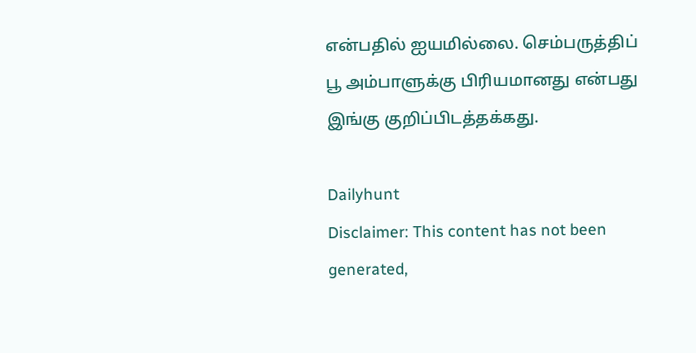என்பதில் ஐயமில்லை. செம்பருத்திப் பூ அம்பாளுக்கு பிரியமானது என்பது இங்கு குறிப்பிடத்தக்கது.

Dailyhunt
Disclaimer: This content has not been generated,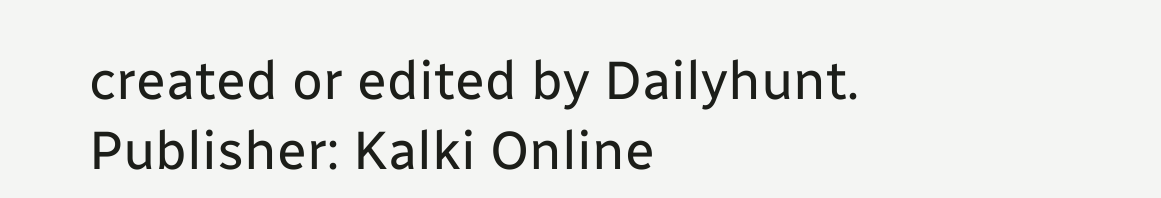created or edited by Dailyhunt. Publisher: Kalki Online